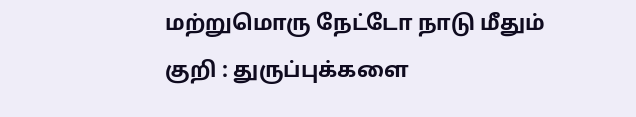மற்றுமொரு நேட்டோ நாடு மீதும் குறி : துருப்புக்களை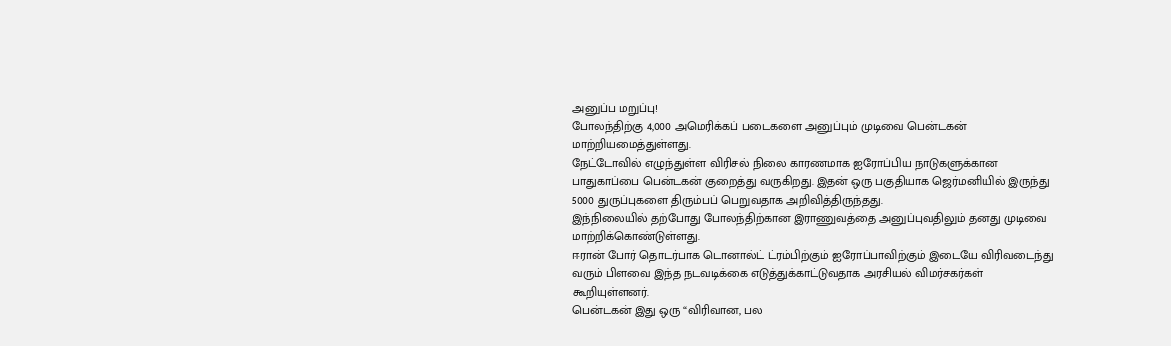அனுப்ப மறுப்பு!
போலந்திற்கு 4,000 அமெரிக்கப் படைகளை அனுப்பும் முடிவை பென்டகன் மாற்றியமைத்துள்ளது.
நேட்டோவில் எழுந்துள்ள விரிசல் நிலை காரணமாக ஐரோப்பிய நாடுகளுக்கான பாதுகாப்பை பென்டகன் குறைத்து வருகிறது. இதன் ஒரு பகுதியாக ஜெர்மனியில் இருந்து 5000 துருப்புகளை திரும்பப் பெறுவதாக அறிவித்திருந்தது.
இந்நிலையில் தற்போது போலந்திற்கான இராணுவத்தை அனுப்புவதிலும் தனது முடிவை மாற்றிக்கொண்டுள்ளது.
ஈரான் போர் தொடர்பாக டொனால்ட் ட்ரம்பிற்கும் ஐரோப்பாவிற்கும் இடையே விரிவடைந்து வரும் பிளவை இந்த நடவடிக்கை எடுத்துக்காட்டுவதாக அரசியல் விமர்சகர்கள் கூறியுள்ளனர்.
பென்டகன் இது ஒரு “விரிவான, பல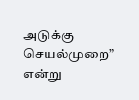அடுக்கு செயல்முறை” என்று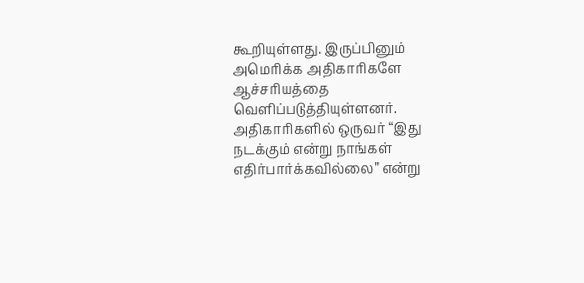கூறியுள்ளது. இருப்பினும் அமெரிக்க அதிகாரிகளே ஆச்சரியத்தை வெளிப்படுத்தியுள்ளனர்.
அதிகாரிகளில் ஒருவர் “இது நடக்கும் என்று நாங்கள் எதிர்பார்க்கவில்லை” என்று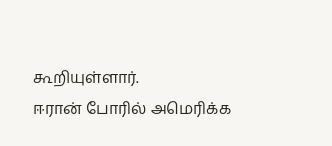கூறியுள்ளார்.
ஈரான் போரில் அமெரிக்க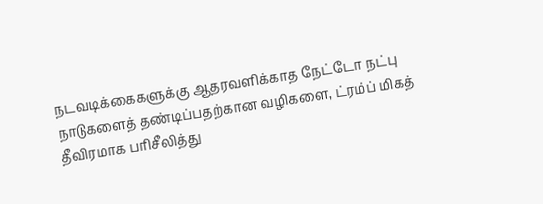நடவடிக்கைகளுக்கு ஆதரவளிக்காத நேட்டோ நட்பு நாடுகளைத் தண்டிப்பதற்கான வழிகளை, ட்ரம்ப் மிகத் தீவிரமாக பரிசீலித்து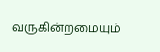வருகின்றமையும்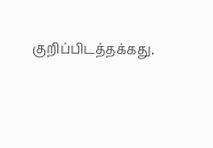குறிப்பிடத்தக்கது.